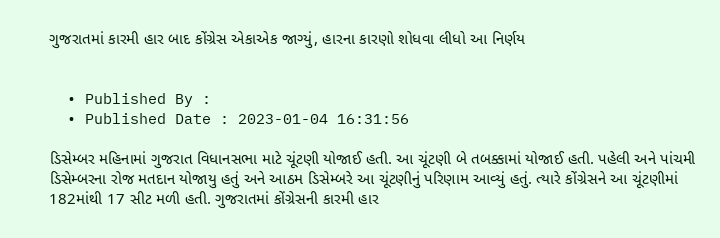ગુજરાતમાં કારમી હાર બાદ કોંગ્રેસ એકાએક જાગ્યું, હારના કારણો શોધવા લીધો આ નિર્ણય


  • Published By :
  • Published Date : 2023-01-04 16:31:56

ડિસેમ્બર મહિનામાં ગુજરાત વિધાનસભા માટે ચૂંટણી યોજાઈ હતી. આ ચૂંટણી બે તબક્કામાં યોજાઈ હતી. પહેલી અને પાંચમી ડિસેમ્બરના રોજ મતદાન યોજાયુ હતું અને આઠમ ડિસેમ્બરે આ ચૂંટણીનું પરિણામ આવ્યું હતું. ત્યારે કોંગ્રેસને આ ચૂંટણીમાં 182માંથી 17 સીટ મળી હતી. ગુજરાતમાં કોંગ્રેસની કારમી હાર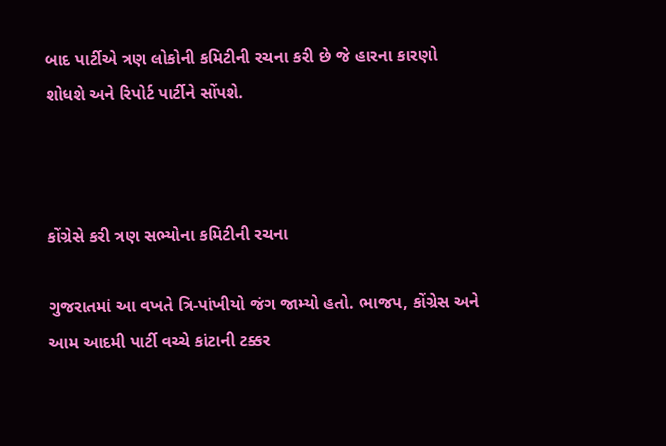બાદ પાર્ટીએ ત્રણ લોકોની કમિટીની રચના કરી છે જે હારના કારણો શોધશે અને રિપોર્ટ પાર્ટીને સોંપશે.



કોંગ્રેસે કરી ત્રણ સભ્યોના કમિટીની રચના

ગુજરાતમાં આ વખતે ત્રિ-પાંખીયો જંગ જામ્યો હતો. ભાજપ, કોંગ્રેસ અને આમ આદમી પાર્ટી વચ્ચે કાંટાની ટક્કર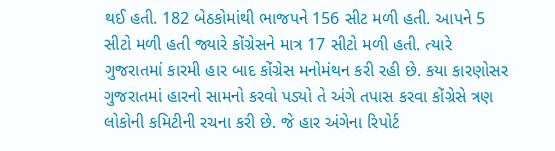થઈ હતી. 182 બેઠકોમાંથી ભાજપને 156 સીટ મળી હતી. આપને 5 સીટો મળી હતી જ્યારે કોંગ્રેસને માત્ર 17 સીટો મળી હતી. ત્યારે ગુજરાતમાં કારમી હાર બાદ કોંગ્રેસ મનોમંથન કરી રહી છે. કયા કારણોસર ગુજરાતમાં હારનો સામનો કરવો પડ્યો તે અંગે તપાસ કરવા કોંગ્રેસે ત્રણ લોકોની કમિટીની રચના કરી છે. જે હાર અંગેના રિપોર્ટ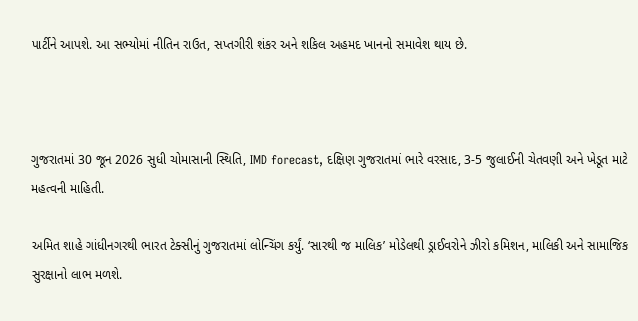પાર્ટીને આપશે. આ સભ્યોમાં નીતિન રાઉત, સપ્તગીરી શંકર અને શકિલ અહમદ ખાનનો સમાવેશ થાય છે.



ગુજરાતમાં 30 જૂન 2026 સુધી ચોમાસાની સ્થિતિ, IMD forecast, દક્ષિણ ગુજરાતમાં ભારે વરસાદ, 3-5 જુલાઈની ચેતવણી અને ખેડૂત માટે મહત્વની માહિતી.

અમિત શાહે ગાંધીનગરથી ભારત ટેક્સીનું ગુજરાતમાં લોન્ચિંગ કર્યું. ‘સારથી જ માલિક’ મોડેલથી ડ્રાઈવરોને ઝીરો કમિશન, માલિકી અને સામાજિક સુરક્ષાનો લાભ મળશે.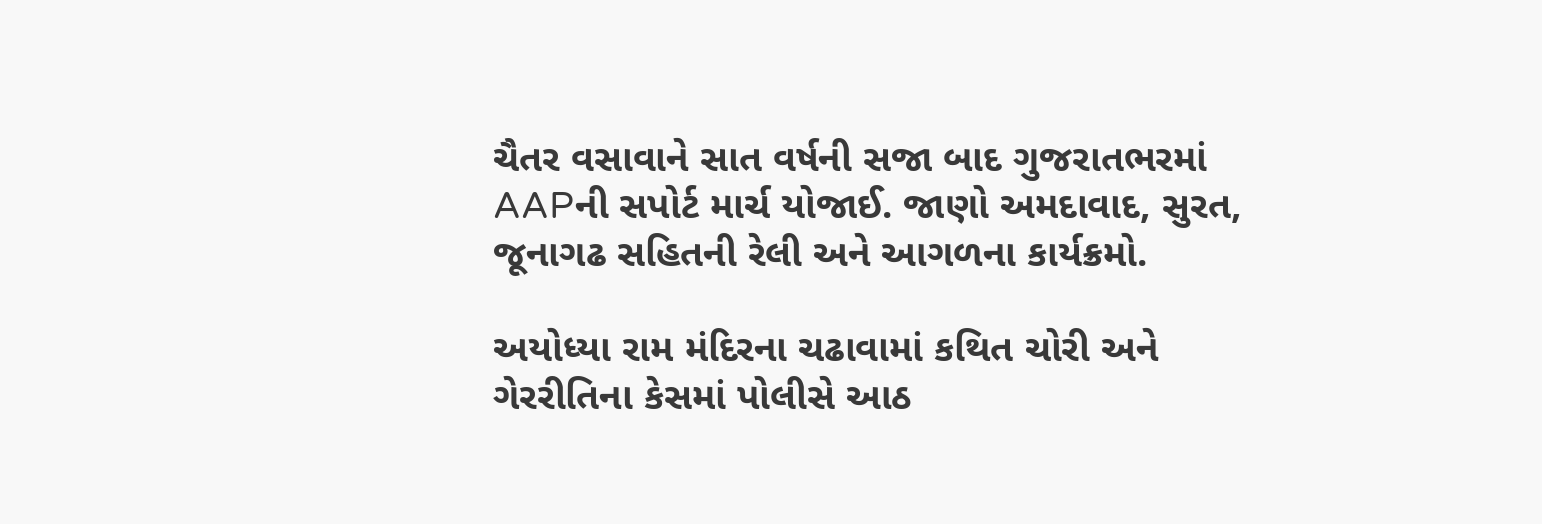ચૈતર વસાવાને સાત વર્ષની સજા બાદ ગુજરાતભરમાં AAPની સપોર્ટ માર્ચ યોજાઈ. જાણો અમદાવાદ, સુરત, જૂનાગઢ સહિતની રેલી અને આગળના કાર્યક્રમો.

અયોધ્યા રામ મંદિરના ચઢાવામાં કથિત ચોરી અને ગેરરીતિના કેસમાં પોલીસે આઠ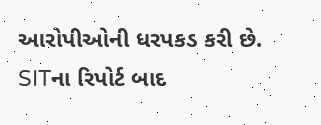આરોપીઓની ધરપકડ કરી છે. SITના રિપોર્ટ બાદ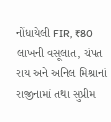નોંધાયેલી FIR, ₹80 લાખની વસૂલાત, ચંપત રાય અને અનિલ મિશ્રાનાં રાજીનામાં તથા સુપ્રીમ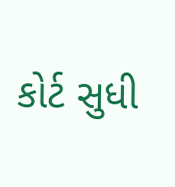કોર્ટ સુધી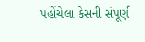પહોંચેલા કેસની સંપૂર્ણ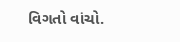વિગતો વાંચો.